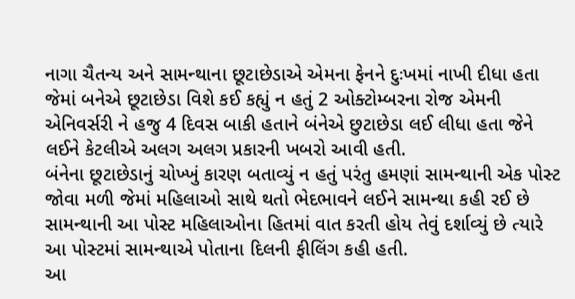નાગા ચૈતન્ય અને સામન્થાના છૂટાછેડાએ એમના ફેનને દુઃખમાં નાખી દીધા હતા જેમાં બનેએ છૂટાછેડા વિશે કઈ કહ્યું ન હતું 2 ઓક્ટોમ્બરના રોજ એમની એનિવર્સરી ને હજુ 4 દિવસ બાકી હતાને બંનેએ છુટાછેડા લઈ લીધા હતા જેને લઈને કેટલીએ અલગ અલગ પ્રકારની ખબરો આવી હતી.
બંનેના છૂટાછેડાનું ચોખ્ખું કારણ બતાવ્યું ન હતું પરંતુ હમણાં સામન્થાની એક પોસ્ટ જોવા મળી જેમાં મહિલાઓ સાથે થતો ભેદભાવને લઈને સામન્થા કહી રઈ છે સામન્થાની આ પોસ્ટ મહિલાઓના હિતમાં વાત કરતી હોય તેવું દર્શાવ્યું છે ત્યારે આ પોસ્ટમાં સામન્થાએ પોતાના દિલની ફીલિંગ કહી હતી.
આ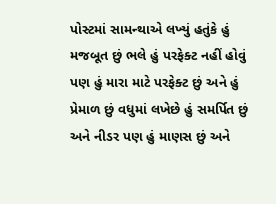પોસ્ટમાં સામન્થાએ લખ્યું હતુંકે હું મજબૂત છું ભલે હું પરફેક્ટ નહીં હોવું પણ હું મારા માટે પરફેક્ટ છું અને હું પ્રેમાળ છું વધુમાં લખેછે હું સમર્પિત છું અને નીડર પણ હું માણસ છું અને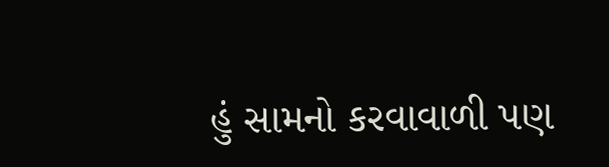હું સામનો કરવાવાળી પણ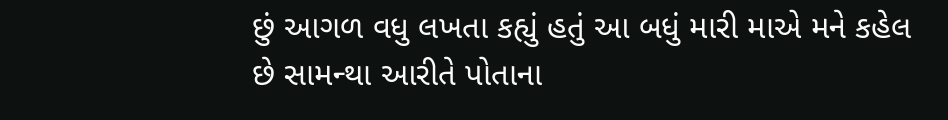છું આગળ વધુ લખતા કહ્યું હતું આ બધું મારી માએ મને કહેલ છે સામન્થા આરીતે પોતાના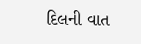દિલની વાત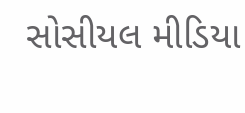સોસીયલ મીડિયા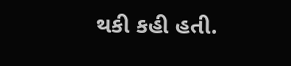થકી કહી હતી.